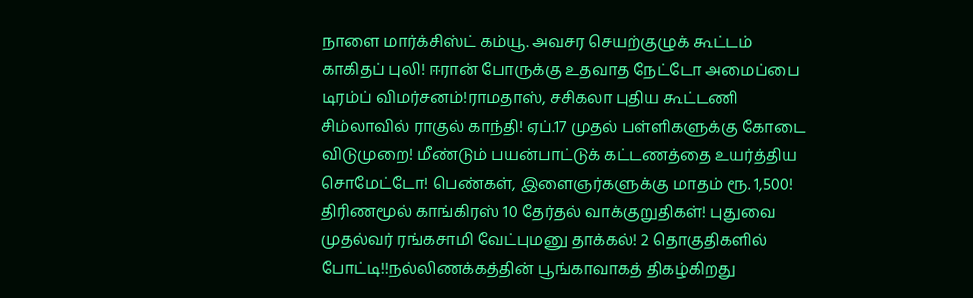நாளை மார்க்சிஸ்ட் கம்யூ. அவசர செயற்குழுக் கூட்டம் காகிதப் புலி! ஈரான் போருக்கு உதவாத நேட்டோ அமைப்பை டிரம்ப் விமர்சனம்!ராமதாஸ், சசிகலா புதிய கூட்டணி சிம்லாவில் ராகுல் காந்தி! ஏப்.17 முதல் பள்ளிகளுக்கு கோடை விடுமுறை! மீண்டும் பயன்பாட்டுக் கட்டணத்தை உயர்த்திய சொமேட்டோ! பெண்கள், இளைஞர்களுக்கு மாதம் ரூ. 1,500! திரிணமூல் காங்கிரஸ் 10 தேர்தல் வாக்குறுதிகள்! புதுவை முதல்வர் ரங்கசாமி வேட்புமனு தாக்கல்! 2 தொகுதிகளில் போட்டி!!நல்லிணக்கத்தின் பூங்காவாகத் திகழ்கிறது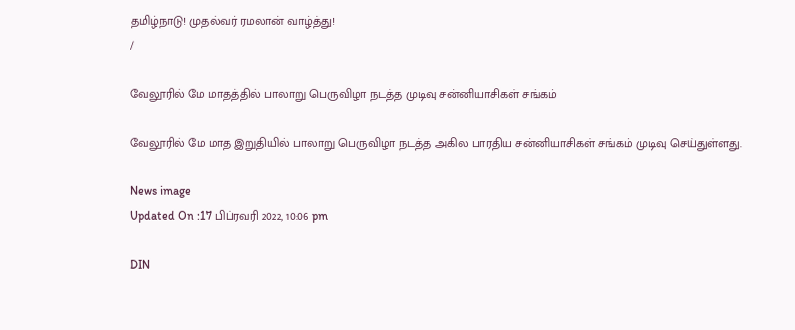தமிழ்நாடு! முதல்வர் ரமலான் வாழ்த்து!
/

வேலூரில் மே மாதத்தில் பாலாறு பெருவிழா நடத்த முடிவு சன்னியாசிகள் சங்கம்

வேலூரில் மே மாத இறுதியில் பாலாறு பெருவிழா நடத்த அகில பாரதிய சன்னியாசிகள் சங்கம் முடிவு செய்துள்ளது.

News image
Updated On :17 பிப்ரவரி 2022, 10:06 pm

DIN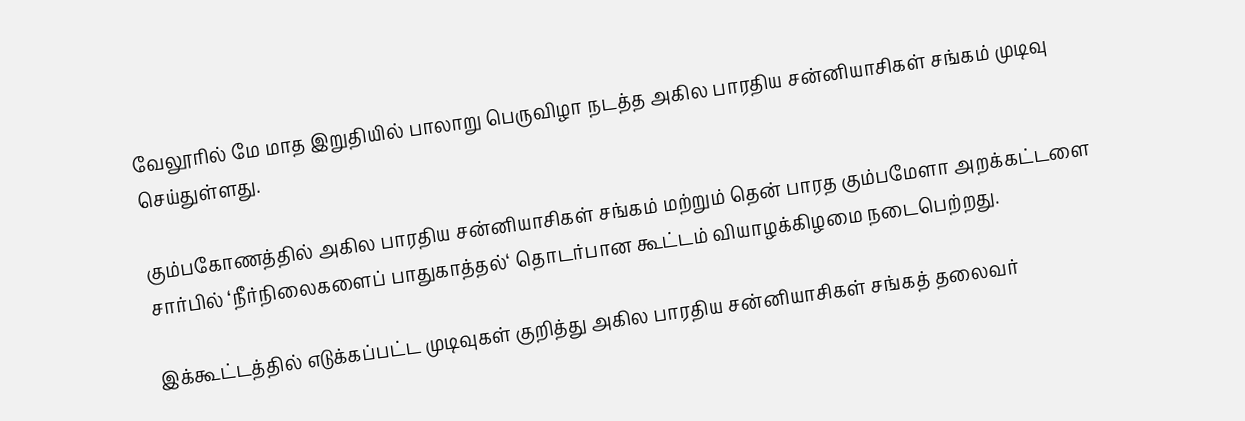வேலூரில் மே மாத இறுதியில் பாலாறு பெருவிழா நடத்த அகில பாரதிய சன்னியாசிகள் சங்கம் முடிவு செய்துள்ளது.

கும்பகோணத்தில் அகில பாரதிய சன்னியாசிகள் சங்கம் மற்றும் தென் பாரத கும்பமேளா அறக்கட்டளை சார்பில் ‘நீர்நிலைகளைப் பாதுகாத்தல்‘ தொடர்பான கூட்டம் வியாழக்கிழமை நடைபெற்றது.

இக்கூட்டத்தில் எடுக்கப்பட்ட முடிவுகள் குறித்து அகில பாரதிய சன்னியாசிகள் சங்கத் தலைவர்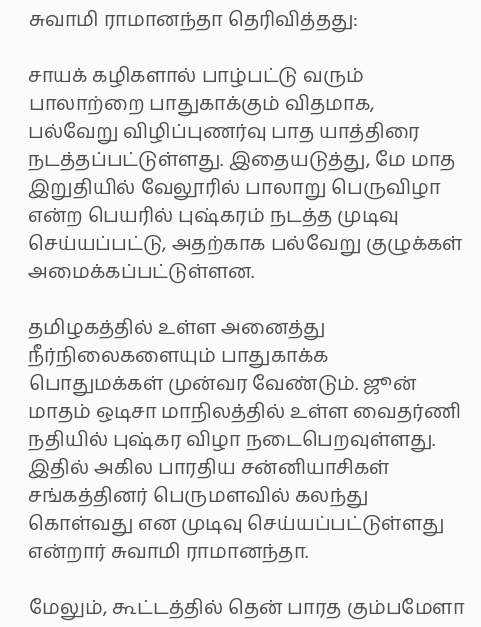சுவாமி ராமானந்தா தெரிவித்தது:

சாயக் கழிகளால் பாழ்பட்டு வரும் பாலாற்றை பாதுகாக்கும் விதமாக, பல்வேறு விழிப்புணர்வு பாத யாத்திரை நடத்தப்பட்டுள்ளது. இதையடுத்து, மே மாத இறுதியில் வேலூரில் பாலாறு பெருவிழா என்ற பெயரில் புஷ்கரம் நடத்த முடிவு செய்யப்பட்டு, அதற்காக பல்வேறு குழுக்கள் அமைக்கப்பட்டுள்ளன.

தமிழகத்தில் உள்ள அனைத்து நீர்நிலைகளையும் பாதுகாக்க பொதுமக்கள் முன்வர வேண்டும். ஜூன் மாதம் ஒடிசா மாநிலத்தில் உள்ள வைதர்ணி நதியில் புஷ்கர விழா நடைபெறவுள்ளது. இதில் அகில பாரதிய சன்னியாசிகள் சங்கத்தினர் பெருமளவில் கலந்து கொள்வது என முடிவு செய்யப்பட்டுள்ளது என்றார் சுவாமி ராமானந்தா.

மேலும், கூட்டத்தில் தென் பாரத கும்பமேளா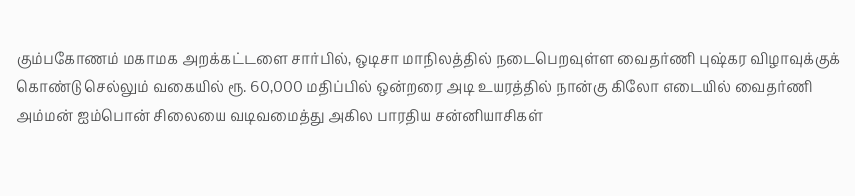கும்பகோணம் மகாமக அறக்கட்டளை சார்பில், ஒடிசா மாநிலத்தில் நடைபெறவுள்ள வைதர்ணி புஷ்கர விழாவுக்குக் கொண்டு செல்லும் வகையில் ரூ. 60,000 மதிப்பில் ஒன்றரை அடி உயரத்தில் நான்கு கிலோ எடையில் வைதர்ணி அம்மன் ஐம்பொன் சிலையை வடிவமைத்து அகில பாரதிய சன்னியாசிகள்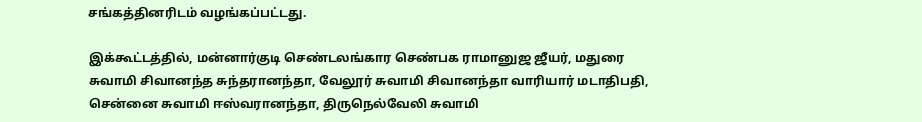சங்கத்தினரிடம் வழங்கப்பட்டது.

இக்கூட்டத்தில், மன்னார்குடி செண்டலங்கார செண்பக ராமானுஜ ஜீயர், மதுரை சுவாமி சிவானந்த சுந்தரானந்தா, வேலூர் சுவாமி சிவானந்தா வாரியார் மடாதிபதி, சென்னை சுவாமி ஈஸ்வரானந்தா, திருநெல்வேலி சுவாமி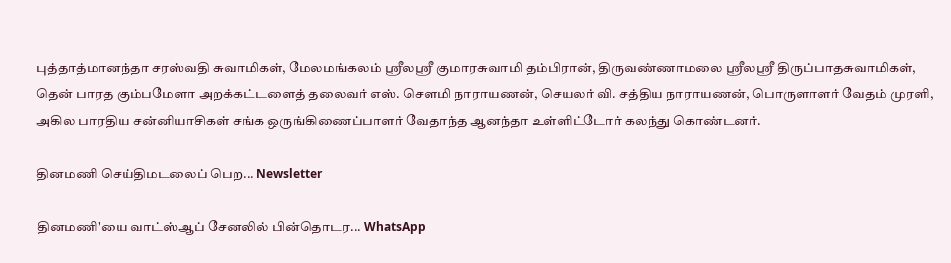புத்தாத்மானந்தா சரஸ்வதி சுவாமிகள், மேலமங்கலம் ஸ்ரீலஸ்ரீ குமாரசுவாமி தம்பிரான், திருவண்ணாமலை ஸ்ரீலஸ்ரீ திருப்பாதசுவாமிகள், தென் பாரத கும்பமேளா அறக்கட்டளைத் தலைவர் எஸ். சௌமி நாராயணன், செயலர் வி. சத்திய நாராயணன், பொருளாளர் வேதம் முரளி, அகில பாரதிய சன்னியாசிகள் சங்க ஒருங்கிணைப்பாளர் வேதாந்த ஆனந்தா உள்ளிட்டோர் கலந்து கொண்டனர்.

தினமணி செய்திமடலைப் பெற... Newsletter

தினமணி'யை வாட்ஸ்ஆப் சேனலில் பின்தொடர... WhatsApp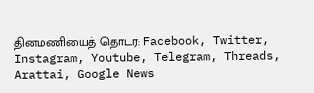தினமணியைத் தொடர: Facebook, Twitter, Instagram, Youtube, Telegram, Threads, Arattai, Google News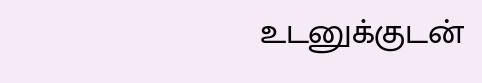உடனுக்குடன்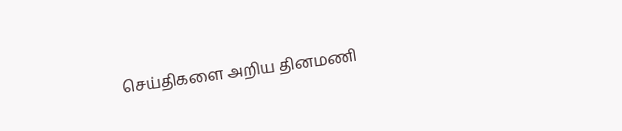செய்திகளை அறிய தினமணி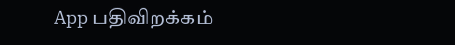App பதிவிறக்கம்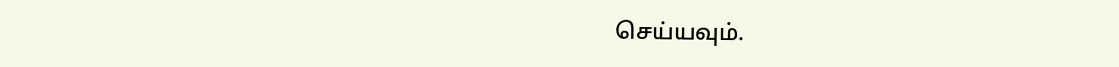செய்யவும்.